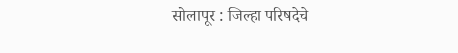सोलापूर : जिल्हा परिषदेचे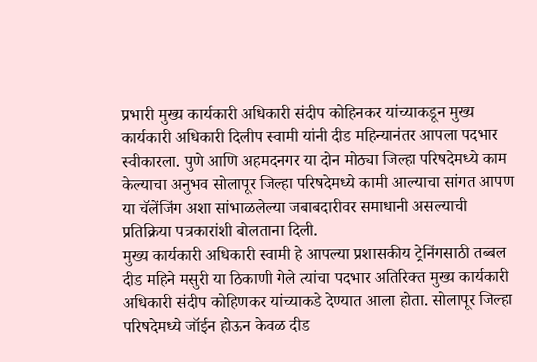प्रभारी मुख्य कार्यकारी अधिकारी संदीप कोहिनकर यांच्याकडून मुख्य कार्यकारी अधिकारी दिलीप स्वामी यांनी दीड महिन्यानंतर आपला पदभार स्वीकारला. पुणे आणि अहमदनगर या दोन मोठ्या जिल्हा परिषदेमध्ये काम केल्याचा अनुभव सोलापूर जिल्हा परिषदेमध्ये कामी आल्याचा सांगत आपण या चॅलेंजिंग अशा सांभाळलेल्या जबाबदारीवर समाधानी असल्याची प्रतिक्रिया पत्रकारांशी बोलताना दिली.
मुख्य कार्यकारी अधिकारी स्वामी हे आपल्या प्रशासकीय ट्रेनिंगसाठी तब्बल दीड महिने मसुरी या ठिकाणी गेले त्यांचा पदभार अतिरिक्त मुख्य कार्यकारी अधिकारी संदीप कोहिणकर यांच्याकडे देण्यात आला होता. सोलापूर जिल्हा परिषदेमध्ये जॉईन होऊन केवळ दीड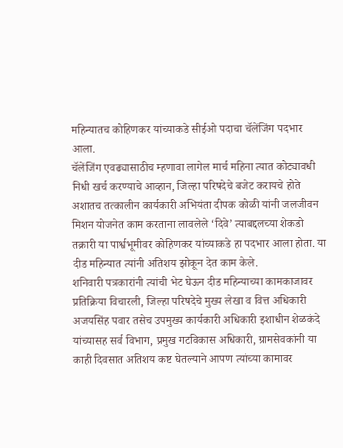महिन्यातच कोहिणकर यांच्याकडे सीईओ पदाचा चॅलेंजिंग पदभार आला.
चॅलेंजिंग एवढ्यासाठीच म्हणावा लागेल मार्च महिना त्यात कोट्यावधी निधी खर्च करण्याचे आव्हान, जिल्हा परिषदेचे बजेट करायचे होते अशातच तत्कालीन कार्यकारी अभियंता दीपक कोळी यांनी जलजीवन मिशन योजनेत काम करताना लावलेले ‘दिवे’ त्याबद्दलच्या शेकडो तक्रारी या पार्श्वभूमीवर कोहिणकर यांच्याकडे हा पदभार आला होता. या दीड महिन्यात त्यांनी अतिशय झोकून देत काम केले.
शनिवारी पत्रकारांनी त्यांची भेट घेऊन दीड महिन्याच्या कामकाजावर प्रतिक्रिया विचारली, जिल्हा परिषदेचे मुख्य लेखा व वित्त अधिकारी अजयसिंह पवार तसेच उपमुख्य कार्यकारी अधिकारी इशाधीन शेळकंदे यांच्यासह सर्व विभाग, प्रमुख गटविकास अधिकारी, ग्रामसेवकांनी या काही दिवसात अतिशय कष्ट घेतल्याने आपण त्यांच्या कामावर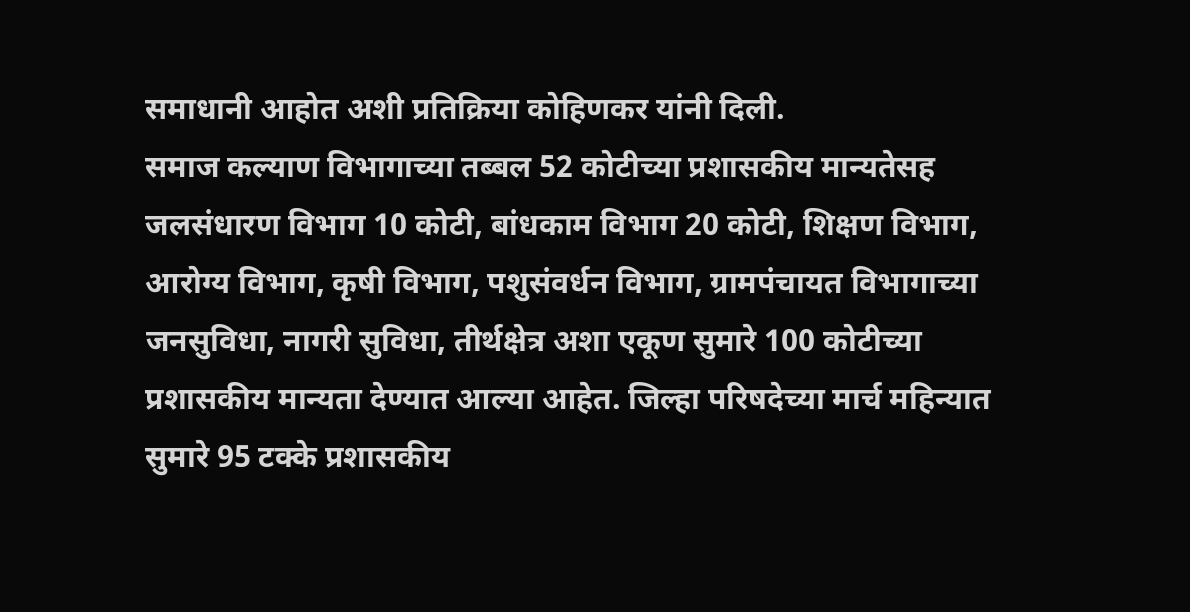समाधानी आहोत अशी प्रतिक्रिया कोहिणकर यांनी दिली.
समाज कल्याण विभागाच्या तब्बल 52 कोटीच्या प्रशासकीय मान्यतेसह जलसंधारण विभाग 10 कोटी, बांधकाम विभाग 20 कोटी, शिक्षण विभाग, आरोग्य विभाग, कृषी विभाग, पशुसंवर्धन विभाग, ग्रामपंचायत विभागाच्या जनसुविधा, नागरी सुविधा, तीर्थक्षेत्र अशा एकूण सुमारे 100 कोटीच्या प्रशासकीय मान्यता देण्यात आल्या आहेत. जिल्हा परिषदेच्या मार्च महिन्यात सुमारे 95 टक्के प्रशासकीय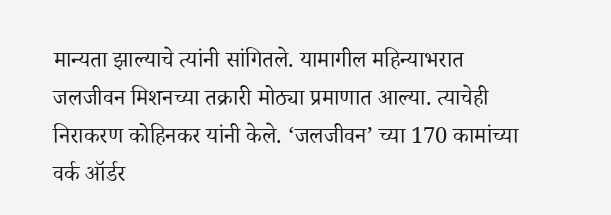मान्यता झाल्याचे त्यांनी सांगितले. यामागील महिन्याभरात जलजीवन मिशनच्या तक्रारी मोठ्या प्रमाणात आल्या. त्याचेही निराकरण कोहिनकर यांनी केले. ‘जलजीवन’ च्या 170 कामांच्या वर्क ऑर्डर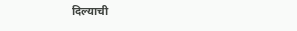दिल्याची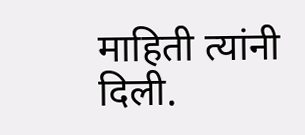माहिती त्यांनी दिली.